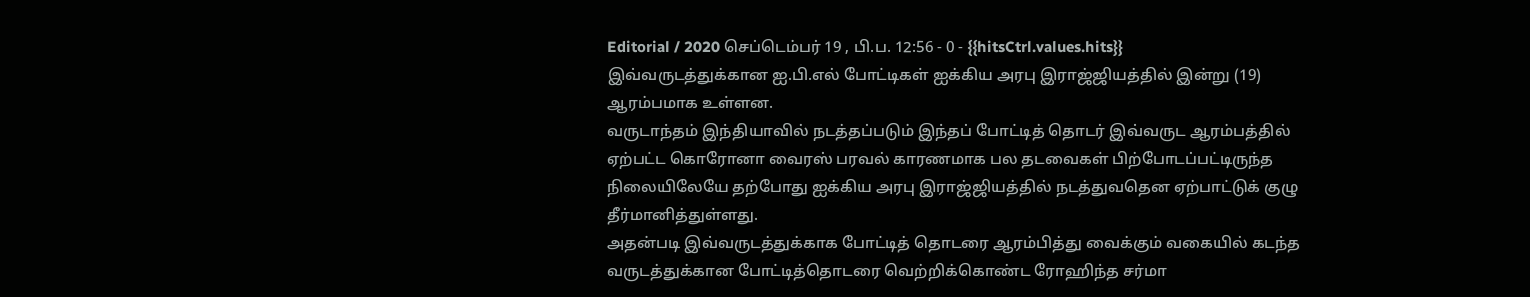Editorial / 2020 செப்டெம்பர் 19 , பி.ப. 12:56 - 0 - {{hitsCtrl.values.hits}}
இவ்வருடத்துக்கான ஐ.பி.எல் போட்டிகள் ஐக்கிய அரபு இராஜ்ஜியத்தில் இன்று (19) ஆரம்பமாக உள்ளன.
வருடாந்தம் இந்தியாவில் நடத்தப்படும் இந்தப் போட்டித் தொடர் இவ்வருட ஆரம்பத்தில் ஏற்பட்ட கொரோனா வைரஸ் பரவல் காரணமாக பல தடவைகள் பிற்போடப்பட்டிருந்த நிலையிலேயே தற்போது ஐக்கிய அரபு இராஜ்ஜியத்தில் நடத்துவதென ஏற்பாட்டுக் குழு தீர்மானித்துள்ளது.
அதன்படி இவ்வருடத்துக்காக போட்டித் தொடரை ஆரம்பித்து வைக்கும் வகையில் கடந்த வருடத்துக்கான போட்டித்தொடரை வெற்றிக்கொண்ட ரோஹிந்த சர்மா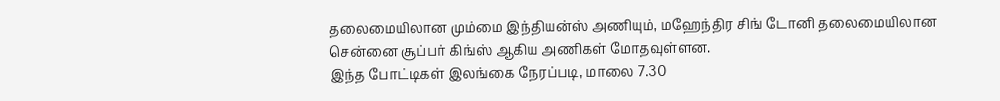தலைமையிலான மும்மை இந்தியன்ஸ் அணியும், மஹேந்திர சிங் டோனி தலைமையிலான சென்னை சூப்பர் கிங்ஸ் ஆகிய அணிகள் மோதவுள்ளன.
இந்த போட்டிகள் இலங்கை நேரப்படி, மாலை 7.30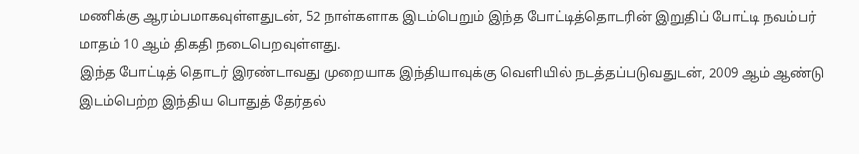மணிக்கு ஆரம்பமாகவுள்ளதுடன், 52 நாள்களாக இடம்பெறும் இந்த போட்டித்தொடரின் இறுதிப் போட்டி நவம்பர் மாதம் 10 ஆம் திகதி நடைபெறவுள்ளது.
இந்த போட்டித் தொடர் இரண்டாவது முறையாக இந்தியாவுக்கு வெளியில் நடத்தப்படுவதுடன், 2009 ஆம் ஆண்டு இடம்பெற்ற இந்திய பொதுத் தேர்தல்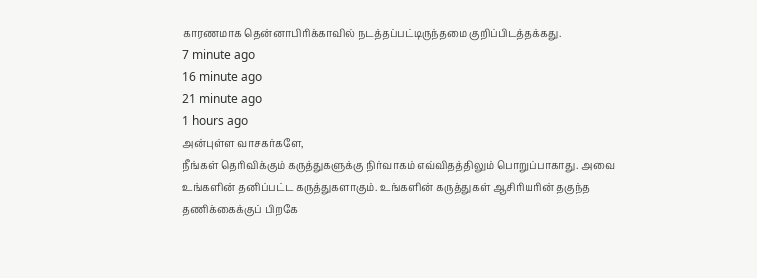காரணமாக தென்னாபிரிக்காவில் நடத்தப்பட்டிருந்தமை குறிப்பிடத்தக்கது.
7 minute ago
16 minute ago
21 minute ago
1 hours ago
அன்புள்ள வாசகர்களே,
நீங்கள் தெரிவிக்கும் கருத்துகளுக்கு நிர்வாகம் எவ்விதத்திலும் பொறுப்பாகாது. அவை உங்களின் தனிப்பட்ட கருத்துகளாகும். உங்களின் கருத்துகள் ஆசிரியரின் தகுந்த தணிக்கைக்குப் பிறகே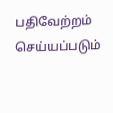பதிவேற்றம் செய்யப்படும்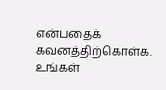என்பதைக் கவனத்திற்கொள்க. உங்கள்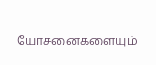யோசனைகளையும்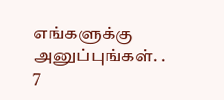எங்களுக்கு அனுப்புங்கள். .
7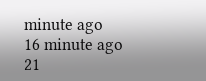minute ago
16 minute ago
21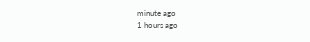minute ago
1 hours ago